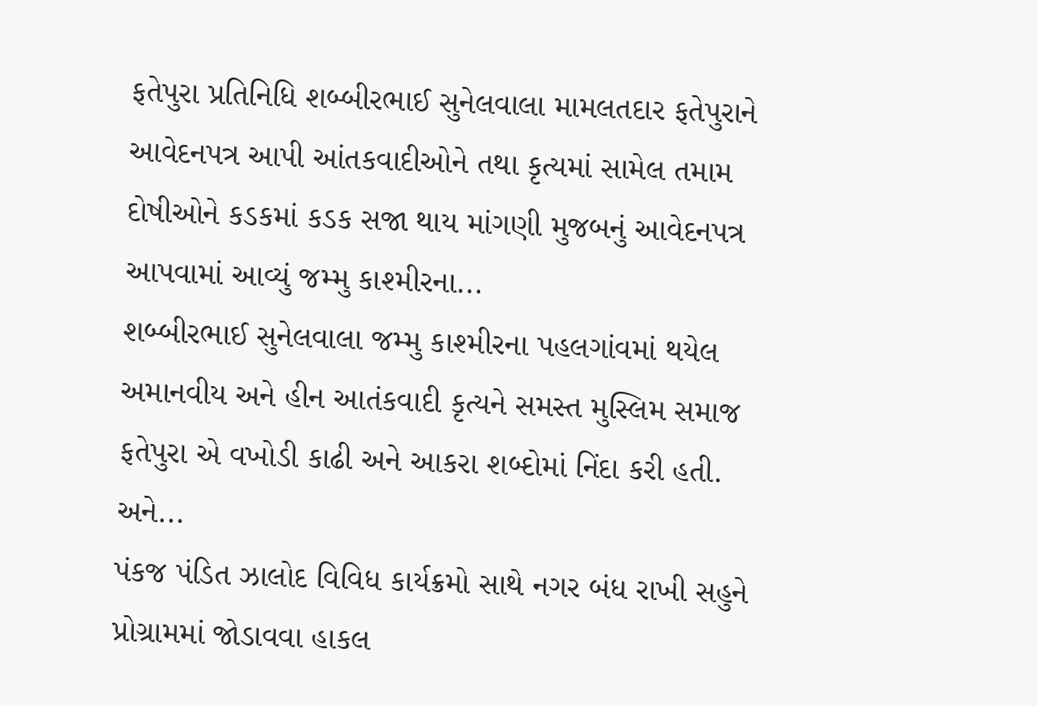ફતેપુરા પ્રતિનિધિ શબ્બીરભાઈ સુનેલવાલા મામલતદાર ફતેપુરાને આવેદનપત્ર આપી આંતકવાદીઓને તથા કૃત્યમાં સામેલ તમામ દોષીઓને કડકમાં કડક સજા થાય માંગણી મુજબનું આવેદનપત્ર આપવામાં આવ્યું જમ્મુ કાશ્મીરના...
શબ્બીરભાઈ સુનેલવાલા જમ્મુ કાશ્મીરના પહલગાંવમાં થયેલ અમાનવીય અને હીન આતંકવાદી કૃત્યને સમસ્ત મુસ્લિમ સમાજ ફતેપુરા એ વખોડી કાઢી અને આકરા શબ્દોમાં નિંદા કરી હતી. અને...
પંકજ પંડિત ઝાલોદ વિવિધ કાર્યક્રમો સાથે નગર બંધ રાખી સહુને પ્રોગ્રામમાં જોડાવવા હાકલ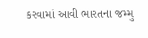કરવામાં આવી ભારતના જમ્મુ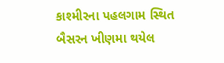કાશ્મીરના પહલગામ સ્થિત બૈસરન ખીણમા થયેલ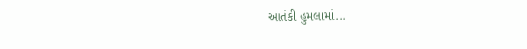આતંકી હુમલામાં...